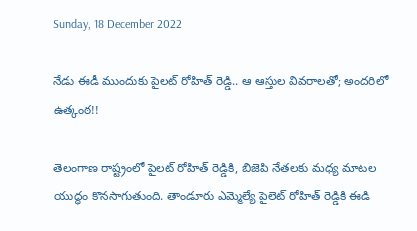Sunday, 18 December 2022

నేడు ఈడీ ముందుకు పైలట్ రోహిత్ రెడ్డి.. ఆ ఆస్తుల వివరాలతో; అందరిలో ఉత్కంఠ!!

తెలంగాణ రాష్ట్రంలో పైలట్ రోహిత్ రెడ్డికి, బిజెపి నేతలకు మధ్య మాటల యుద్ధం కొనసాగుతుంది. తాండూరు ఎమ్మెల్యే పైలెట్ రోహిత్ రెడ్డికి ఈడి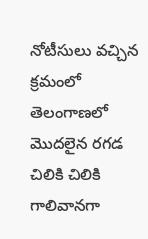నోటీసులు వచ్చిన క్రమంలో తెలంగాణలో మొదలైన రగడ చిలికి చిలికి గాలివానగా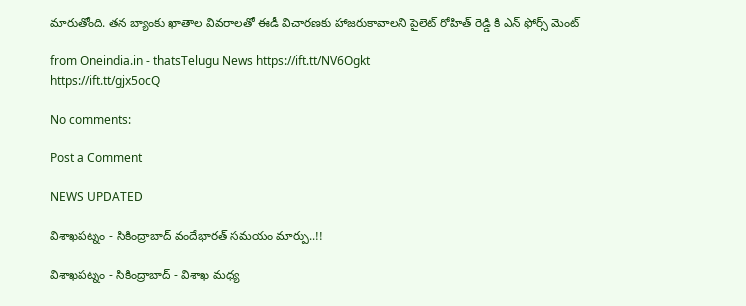మారుతోంది. తన బ్యాంకు ఖాతాల వివరాలతో ఈడీ విచారణకు హాజరుకావాలని పైలెట్ రోహిత్ రెడ్డి కి ఎన్ ఫోర్స్ మెంట్

from Oneindia.in - thatsTelugu News https://ift.tt/NV6Ogkt
https://ift.tt/gjx5ocQ

No comments:

Post a Comment

NEWS UPDATED

విశాఖపట్నం - సికింద్రాబాద్ వందేభారత్ సమయం మార్పు..!!

విశాఖపట్నం - సికింద్రాబాద్ - విశాఖ మధ్య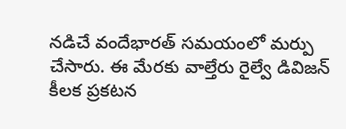నడిచే వందేభారత్ సమయంలో మర్పు చేసారు. ఈ మేరకు వాల్తేరు రైల్వే డివిజన్ కీలక ప్రకటన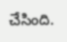చేసింది.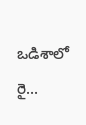ఒడిశాలో రై...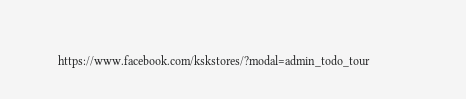https://www.facebook.com/kskstores/?modal=admin_todo_tour